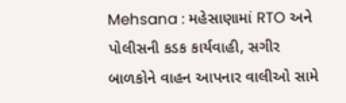Mehsana : મહેસાણામાં RTO અને પોલીસની કડક કાર્યવાહી, સગીર બાળકોને વાહન આપનાર વાલીઓ સામે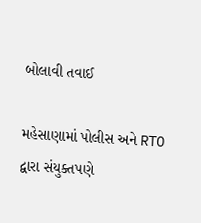બોલાવી તવાઈ

મહેસાણામાં પોલીસ અને RTO દ્વારા સંયુક્તપણે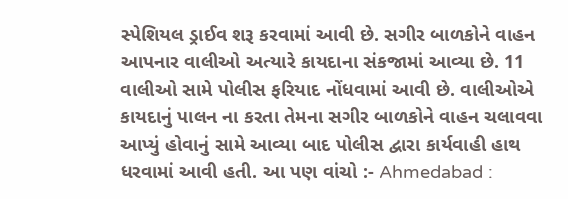સ્પેશિયલ ડ્રાઈવ શરૂ કરવામાં આવી છે. સગીર બાળકોને વાહન આપનાર વાલીઓ અત્યારે કાયદાના સંકજામાં આવ્યા છે. 11 વાલીઓ સામે પોલીસ ફરિયાદ નોંધવામાં આવી છે. વાલીઓએ કાયદાનું પાલન ના કરતા તેમના સગીર બાળકોને વાહન ચલાવવા આપ્યું હોવાનું સામે આવ્યા બાદ પોલીસ દ્વારા કાર્યવાહી હાથ ધરવામાં આવી હતી. આ પણ વાંચો :- Ahmedabad :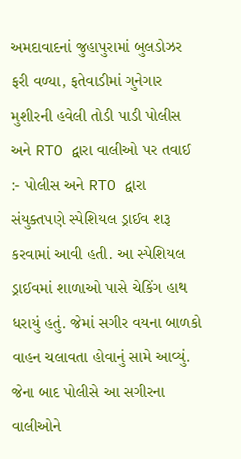અમદાવાદનાં જુહાપુરામાં બુલડોઝર ફરી વળ્યા, ફતેવાડીમાં ગુનેગાર મુશીરની હવેલી તોડી પાડી પોલીસ અને RTO દ્વારા વાલીઓ પર તવાઈ :- પોલીસ અને RTO દ્વારા સંયુક્તપણે સ્પેશિયલ ડ્રાઈવ શરૂ કરવામાં આવી હતી. આ સ્પેશિયલ ડ્રાઈવમાં શાળાઓ પાસે ચેકિંગ હાથ ધરાયું હતું. જેમાં સગીર વયના બાળકો વાહન ચલાવતા હોવાનું સામે આવ્યું. જેના બાદ પોલીસે આ સગીરના વાલીઓને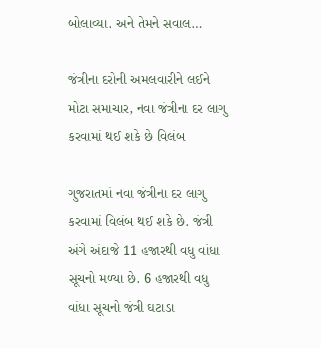બોલાવ્યા. અને તેમને સવાલ…

જંત્રીના દરોની અમલવારીને લઈને મોટા સમાચાર, નવા જંત્રીના દર લાગુ કરવામાં થઈ શકે છે વિલંબ

ગુજરાતમાં નવા જંત્રીના દર લાગુ કરવામાં વિલંબ થઈ શકે છે. જંત્રી અંગે અંદાજે 11 હજારથી વધુ વાંધા સૂચનો મળ્યા છે. 6 હજારથી વધુ વાંધા સૂચનો જંત્રી ઘટાડા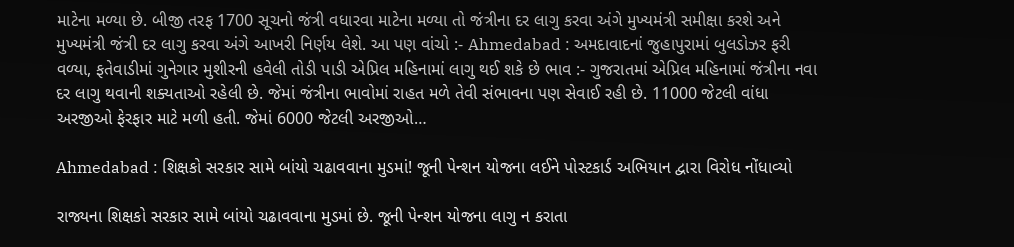માટેના મળ્યા છે. બીજી તરફ 1700 સૂચનો જંત્રી વધારવા માટેના મળ્યા તો જંત્રીના દર લાગુ કરવા અંગે મુખ્યમંત્રી સમીક્ષા કરશે અને મુખ્યમંત્રી જંત્રી દર લાગુ કરવા અંગે આખરી નિર્ણય લેશે. આ પણ વાંચો :- Ahmedabad : અમદાવાદનાં જુહાપુરામાં બુલડોઝર ફરી વળ્યા, ફતેવાડીમાં ગુનેગાર મુશીરની હવેલી તોડી પાડી એપ્રિલ મહિનામાં લાગુ થઈ શકે છે ભાવ :- ગુજરાતમાં એપ્રિલ મહિનામાં જંત્રીના નવા દર લાગુ થવાની શક્યતાઓ રહેલી છે. જેમાં જંત્રીના ભાવોમાં રાહત મળે તેવી સંભાવના પણ સેવાઈ રહી છે. 11000 જેટલી વાંધા અરજીઓ ફેરફાર માટે મળી હતી. જેમાં 6000 જેટલી અરજીઓ…

Ahmedabad : શિક્ષકો સરકાર સામે બાંયો ચઢાવવાના મુડમાં! જૂની પેન્શન યોજના લઈને પોસ્ટકાર્ડ અભિયાન દ્વારા વિરોધ નોંધાવ્યો

રાજ્યના શિક્ષકો સરકાર સામે બાંયો ચઢાવવાના મુડમાં છે. જૂની પેન્શન યોજના લાગુ ન કરાતા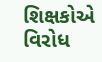શિક્ષકોએ વિરોધ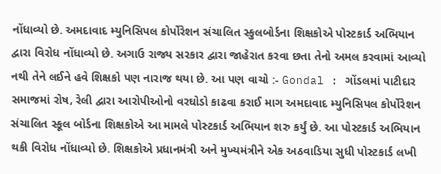નોંધાવ્યો છે. અમદાવાદ મ્યુનિસિપલ કોર્પોરેશન સંચાલિત સ્કુલબોર્ડના શિક્ષકોએ પોસ્ટકાર્ડ અભિયાન દ્વારા વિરોધ નોંધાવ્યો છે. અગાઉ રાજ્ય સરકાર દ્વારા જાહેરાત કરવા છતા તેનો અમલ કરવામાં આવ્યો નથી તેને લઈને હવે શિક્ષકો પણ નારાજ થયા છે. આ પણ વાચો :- Gondal : ગોંડલમાં પાટીદાર સમાજમાં રોષ, રેલી દ્વારા આરોપીઓનો વરઘોડો કાઢવા કરાઈ માગ અમદાવાદ મ્યુનિસિપલ કોર્પોરેશન સંચાલિત સ્કૂલ બોર્ડના શિક્ષકોએ આ મામલે પોસ્ટકાર્ડ અભિયાન શરુ કર્યું છે. આ પોસ્ટકાર્ડ અભિયાન થકી વિરોધ નોંધાવ્યો છે. શિક્ષકોએ પ્રધાનમંત્રી અને મુખ્યમંત્રીને એક અઠવાડિયા સુધી પોસ્ટકાર્ડ લખી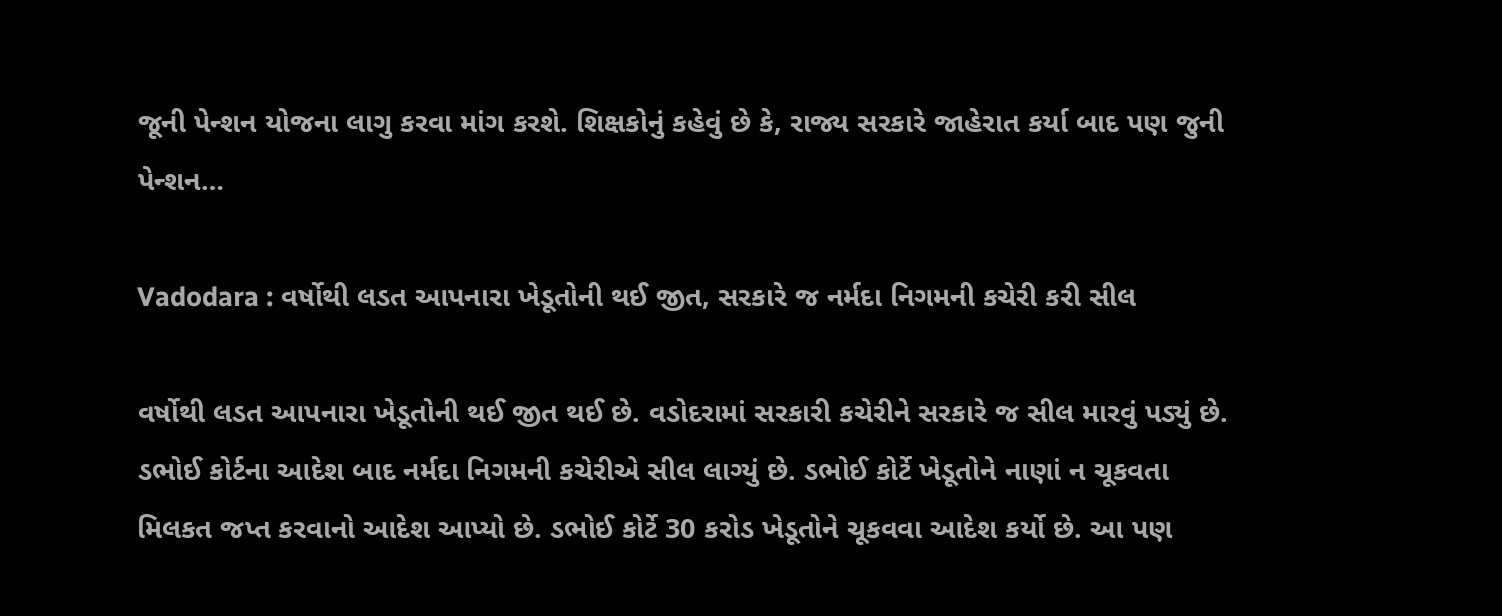જૂની પેન્શન યોજના લાગુ કરવા માંગ કરશે. શિક્ષકોનું કહેવું છે કે, રાજ્ય સરકારે જાહેરાત કર્યા બાદ પણ જુની પેન્શન…

Vadodara : વર્ષોથી લડત આપનારા ખેડૂતોની થઈ જીત, સરકારે જ નર્મદા નિગમની કચેરી કરી સીલ

વર્ષોથી લડત આપનારા ખેડૂતોની થઈ જીત થઈ છે. વડોદરામાં સરકારી કચેરીને સરકારે જ સીલ મારવું પડ્યું છે. ડભોઈ કોર્ટના આદેશ બાદ નર્મદા નિગમની કચેરીએ સીલ લાગ્યું છે. ડભોઈ કોર્ટે ખેડૂતોને નાણાં ન ચૂકવતા મિલકત જપ્ત કરવાનો આદેશ આપ્યો છે. ડભોઈ કોર્ટે 30 કરોડ ખેડૂતોને ચૂકવવા આદેશ કર્યો છે. આ પણ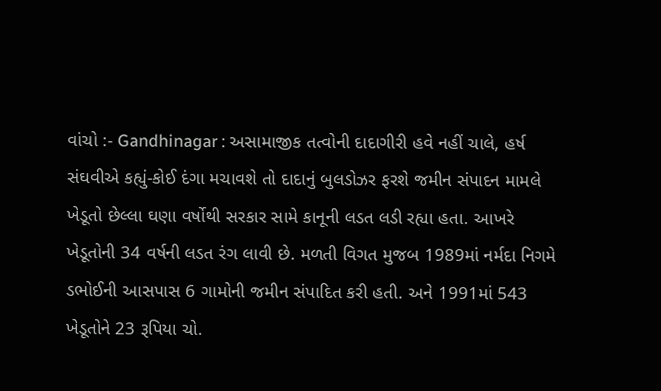વાંચો :- Gandhinagar : અસામાજીક તત્વોની દાદાગીરી હવે નહીં ચાલે, હર્ષ સંઘવીએ કહ્યું-કોઈ દંગા મચાવશે તો દાદાનું બુલડોઝર ફરશે જમીન સંપાદન મામલે ખેડૂતો છેલ્લા ઘણા વર્ષોથી સરકાર સામે કાનૂની લડત લડી રહ્યા હતા. આખરે ખેડૂતોની 34 વર્ષની લડત રંગ લાવી છે. મળતી વિગત મુજબ 1989માં નર્મદા નિગમે ડભોઈની આસપાસ 6 ગામોની જમીન સંપાદિત કરી હતી. અને 1991માં 543 ખેડૂતોને 23 રૂપિયા ચો.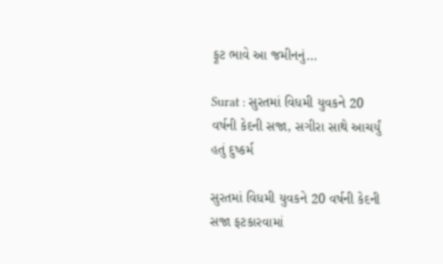ફૂટ ભાવે આ જમીનનું…

Surat : સુરતમાં વિધમી યુવકને 20 વર્ષની કેદની સજા, સગીરા સાથે આચર્યું હતું દુષ્કર્મ

સુરતમાં વિધમી યુવકને 20 વર્ષની કેદની સજા ફટકારવામાં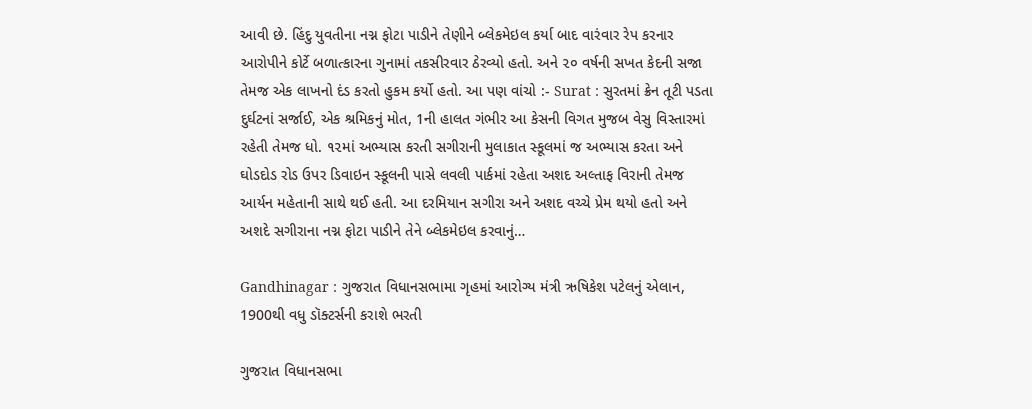આવી છે. હિંદુ યુવતીના નગ્ન ફોટા પાડીને તેણીને બ્લેકમેઇલ કર્યા બાદ વારંવાર રેપ કરનાર આરોપીને કોર્ટે બળાત્કારના ગુનામાં તકસીરવાર ઠેરવ્યો હતો. અને ૨૦ વર્ષની સખત કેદની સજા તેમજ એક લાખનો દંડ કરતો હુકમ કર્યો હતો. આ પણ વાંચો :- Surat : સુરતમાં ક્રેન તૂટી પડતા દુર્ઘટનાં સર્જાઈ, એક શ્રમિકનું મોત, 1ની હાલત ગંભીર આ કેસની વિગત મુજબ વેસુ વિસ્તારમાં રહેતી તેમજ ધો. ૧૨માં અભ્યાસ કરતી સગીરાની મુલાકાત સ્કૂલમાં જ અભ્યાસ કરતા અને ઘોડદોડ રોડ ઉપર ડિવાઇન સ્કૂલની પાસે લવલી પાર્કમાં રહેતા અશદ અલ્તાફ વિરાની તેમજ આર્યન મહેતાની સાથે થઈ હતી. આ દરમિયાન સગીરા અને અશદ વચ્ચે પ્રેમ થયો હતો અને અશદે સગીરાના નગ્ન ફોટા પાડીને તેને બ્લેકમેઇલ કરવાનું…

Gandhinagar : ગુજરાત વિધાનસભામા ગૃહમાં આરોગ્ય મંત્રી ઋષિકેશ પટેલનું એલાન, 1900થી વધુ ડૉક્ટર્સની કરાશે ભરતી

ગુજરાત વિધાનસભા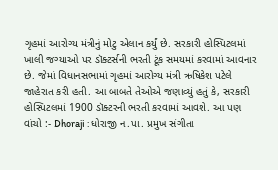ગૃહમાં આરોગ્ય મંત્રીનું મોટુ એલાન કર્યું છે. સરકારી હોસ્પિટલમાં ખાલી જગ્યાઓ પર ડૉક્ટર્સની ભરતી ટૂંક સમયમાં કરવામાં આવનાર છે. જેમાં વિધાનસભામાં ગૃહમાં આરોગ્ય મંત્રી ઋષિકેશ પટેલે જાહેરાત કરી હતી. આ બાબતે તેઓએ જણાવ્યું હતું કે, સરકારી હોસ્પિટલમાં 1900 ડૉક્ટરની ભરતી કરવામાં આવશે. આ પણ વાંચો :- Dhoraji : ધોરાજી ન.પા. પ્રમુખ સંગીતા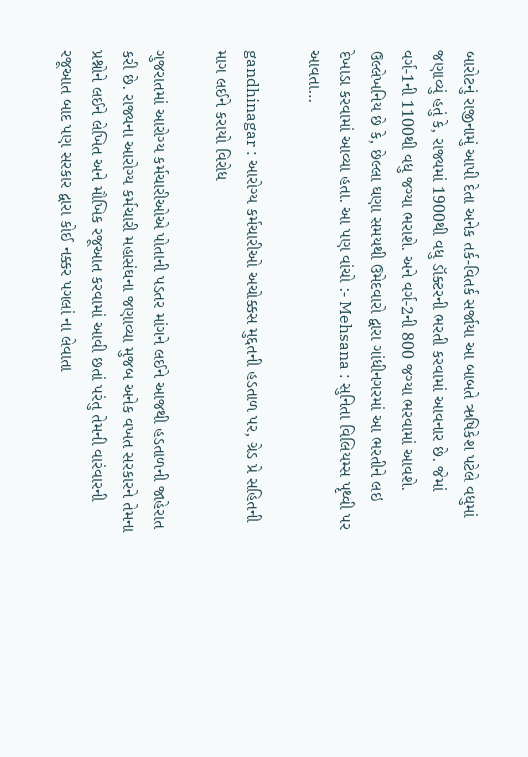બારોટનું રાજીનામું આપી દેતા અનેક તર્ક-વિતર્ક સર્જાયા આ બાબતે ઋષિકેશ પટેલે વધુમાં જણાવ્યું હતું કે, રાજ્યમાં 1900થી વધુ ડૉક્ટરની ભરતી કરવામાં આવનાર છે. જેમાં વર્ગ-1ની 1100થી વધુ જગ્યા ભરાશે. અને વર્ગ-2ની 800 જગ્યા ભરવામાં આવશે. ઉલ્લેખનિય છે કે, છેલ્લા ઘણા સમયથી ઉમેદવારો દ્વારા ગાંધીનગરમાં આ ભરતીને લઇ દેખાડા કરવામાં આવ્યા હતા. આ પણ વાંચો :- Mehsana : સુનિતા વિલિયમ્સ પૃથ્વી પર આવતા…

gandhinagar : આરોગ્ય કર્મચારીઓ અચોક્કસ મુદ્દતની હડતાળ પર, ગ્રેડ પ્રે સહિતની માગ લઈને કરાયો વિરોધ

ગુજરાતમાં આરોગ્ય કર્મચારીઓએ પોતાની પડતર માંગને લઈને આજથી હડતાળની જાહેરાત કરી છે. રાજ્યના આરોગ્ય કર્મચારી મહાસંઘના જણાવ્યા મુજબ અનેક વખત સરકારને તેમના પ્રશ્નોને લઈને લેખિત અને મૌખિક રજૂઆત કરવામાં આવી છતાં પરંતુ તેમની વારંવારની રજૂઆત બાદ પણ સરકાર દ્વારા કોઈ નક્કર પગલાં ના લેવાતા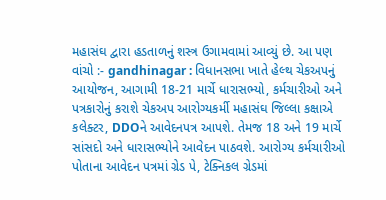મહાસંઘ દ્વારા હડતાળનું શસ્ત્ર ઉગામવામાં આવ્યું છે. આ પણ વાંચો :- gandhinagar : વિધાનસભા ખાતે હેલ્થ ચેકઅપનું આયોજન, આગામી 18-21 માર્ચે ધારાસભ્યો, કર્મચારીઓ અને પત્રકારોનું કરાશે ચેકઅપ આરોગ્યકર્મી મહાસંઘ જિલ્લા કક્ષાએ કલેક્ટર, DDOને આવેદનપત્ર આપશે. તેમજ 18 અને 19 માર્ચે સાંસદો અને ધારાસભ્યોને આવેદન પાઠવશે. આરોગ્ય કર્મચારીઓ પોતાના આવેદન પત્રમાં ગ્રેડ પે, ટેક્નિકલ ગ્રેડમાં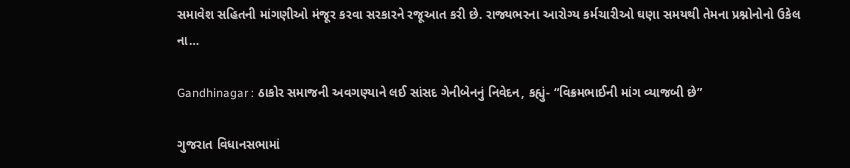સમાવેશ સહિતની માંગણીઓ મંજૂર કરવા સરકારને રજૂઆત કરી છે. રાજ્યભરના આરોગ્ય કર્મચારીઓ ઘણા સમયથી તેમના પ્રશ્નોનોનો ઉકેલ ના…

Gandhinagar : ઠાકોર સમાજની અવગણ્યાને લઈ સાંસદ ગેનીબેનનું નિવેદન, કહ્યું- “વિક્રમભાઈની માંગ વ્યાજબી છે”

ગુજરાત વિધાનસભામાં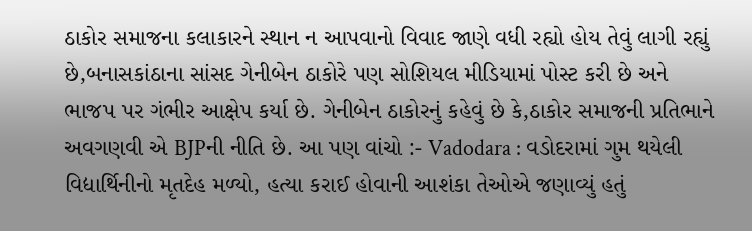ઠાકોર સમાજના કલાકારને સ્થાન ન આપવાનો વિવાદ જાણે વધી રહ્યો હોય તેવું લાગી રહ્યું છે,બનાસકાંઠાના સાંસદ ગેનીબેન ઠાકોરે પણ સોશિયલ મીડિયામાં પોસ્ટ કરી છે અને ભાજપ પર ગંભીર આક્ષેપ કર્યા છે. ગેનીબેન ઠાકોરનું કહેવું છે કે,ઠાકોર સમાજની પ્રતિભાને અવગણવી એ BJPની નીતિ છે. આ પણ વાંચો :- Vadodara : વડોદરામાં ગુમ થયેલી વિદ્યાર્થિનીનો મૃતદેહ મળ્યો, હત્યા કરાઈ હોવાની આશંકા તેઓએ જણાવ્યું હતું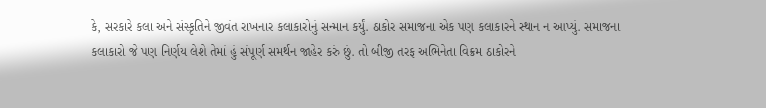કે, સરકારે કલા અને સંસ્કૃતિને જીવંત રાખનાર કલાકારોનું સન્માન કર્યું. ઠાકોર સમાજના એક પણ કલાકારને સ્થાન ન આપ્યું. સમાજના કલાકારો જે પણ નિર્ણય લેશે તેમાં હું સંપૂર્ણ સમર્થન જાહેર કરું છું. તો બીજી તરફ અભિનેતા વિક્રમ ઠાકોરને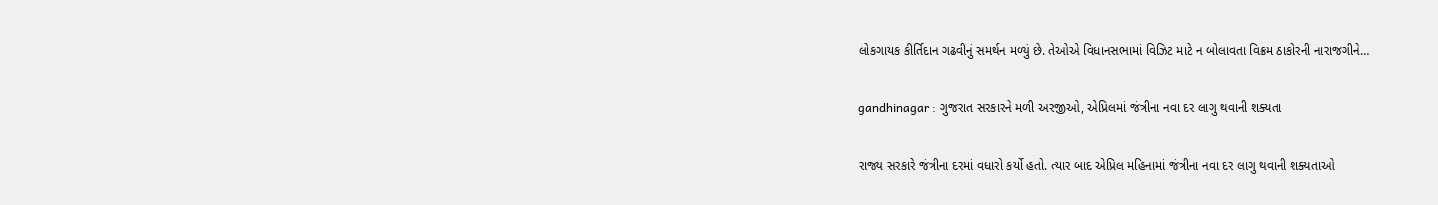લોકગાયક કીર્તિદાન ગઢવીનું સમર્થન મળ્યું છે. તેઓએ વિધાનસભામાં વિઝિટ માટે ન બોલાવતા વિક્રમ ઠાકોરની નારાજગીને…

gandhinagar : ગુજરાત સરકારને મળી અરજીઓ, એપ્રિલમાં જંત્રીના નવા દર લાગુ થવાની શક્યતા

રાજ્ય સરકારે જંત્રીના દરમાં વધારો કર્યો હતો. ત્યાર બાદ એપ્રિલ મહિનામાં જંત્રીના નવા દર લાગુ થવાની શક્યતાઓ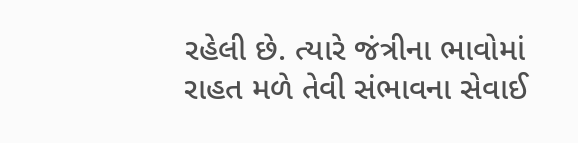રહેલી છે. ત્યારે જંત્રીના ભાવોમાં રાહત મળે તેવી સંભાવના સેવાઈ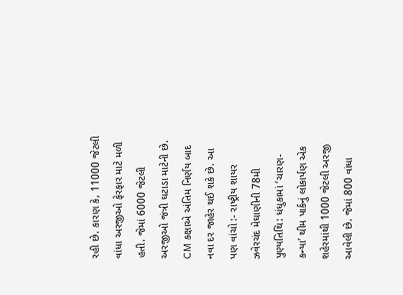રહી છે. કારણ કે, 11000 જેટલી વાંધા અરજીઓ ફેરફાર માટે મળી હતી. જેમાં 6000 જેટલી અરજીઓ જંત્રી ઘટાડા માટેની છે. CM કક્ષાએ અંતિમ નિર્ણય બાદ નવા દર જાહેર થઈ શકે છે. આ પણ વાંચો :- રાષ્ટ્રીય શાયર ઝવેરચંદ મેઘાણીની 78મી પુણ્યતિથિ: ધંધુકામાં ‘ચારણ-કન્યા’ થીમ પાર્કનું લોકાર્પણ એક શહેરમાંથી 1000 જેટલી અરજી આવેલી છે. જેમાં 800 વાંધા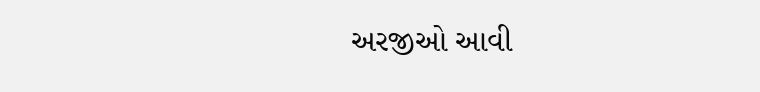અરજીઓ આવી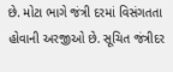છે. મોટા ભાગે જંત્રી દરમાં વિસંગતતા હોવાની અરજીઓ છે. સૂચિત જંત્રીદર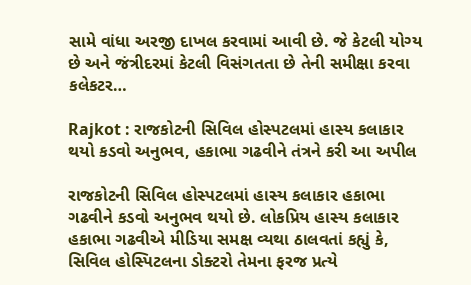સામે વાંધા અરજી દાખલ કરવામાં આવી છે. જે કેટલી યોગ્ય છે અને જંત્રીદરમાં કેટલી વિસંગતતા છે તેની સમીક્ષા કરવા કલેકટર…

Rajkot : રાજકોટની સિવિલ હોસ્પટલમાં હાસ્ય કલાકાર થયો કડવો અનુભવ, હકાભા ગઢવીને તંત્રને કરી આ અપીલ

રાજકોટની સિવિલ હોસ્પટલમાં હાસ્ય કલાકાર હકાભા ગઢવીને કડવો અનુભવ થયો છે. લોકપ્રિય હાસ્ય કલાકાર હકાભા ગઢવીએ મીડિયા સમક્ષ વ્યથા ઠાલવતાં કહ્યું કે, સિવિલ હોસ્પિટલના ડોક્ટરો તેમના ફરજ પ્રત્યે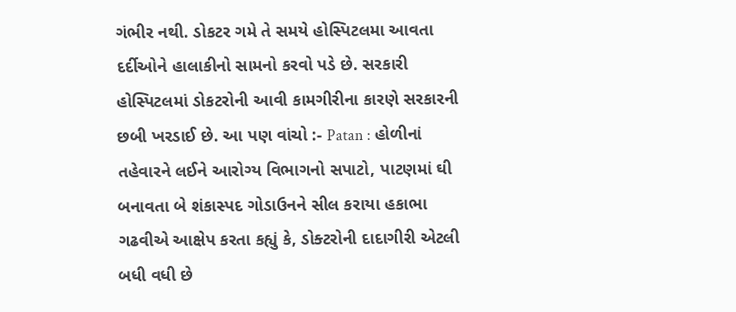ગંભીર નથી. ડોકટર ગમે તે સમયે હોસ્પિટલમા આવતા દર્દીઓને હાલાકીનો સામનો કરવો પડે છે. સરકારી હોસ્પિટલમાં ડોકટરોની આવી કામગીરીના કારણે સરકારની છબી ખરડાઈ છે. આ પણ વાંચો :- Patan : હોળીનાં તહેવારને લઈને આરોગ્ય વિભાગનો સપાટો, પાટણમાં ઘી બનાવતા બે શંકાસ્પદ ગોડાઉનને સીલ કરાયા હકાભા ગઢવીએ આક્ષેપ કરતા કહ્યું કે, ડોક્ટરોની દાદાગીરી એટલી બધી વધી છે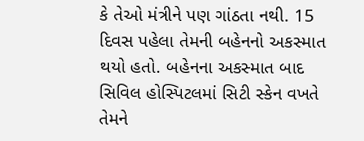કે તેઓ મંત્રીને પણ ગાંઠતા નથી. 15 દિવસ પહેલા તેમની બહેનનો અકસ્માત થયો હતો. બહેનના અકસ્માત બાદ સિવિલ હોસ્પિટલમાં સિટી સ્કેન વખતે તેમને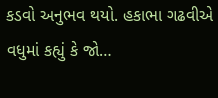કડવો અનુભવ થયો. હકાભા ગઢવીએ વધુમાં કહ્યું કે જો…